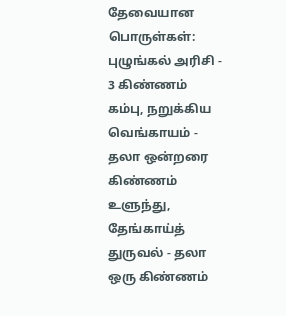தேவையான பொருள்கள்:
புழுங்கல் அரிசி - 3 கிண்ணம்
கம்பு, நறுக்கிய வெங்காயம் - தலா ஒன்றரை கிண்ணம்
உளுந்து, தேங்காய்த் துருவல் - தலா ஒரு கிண்ணம்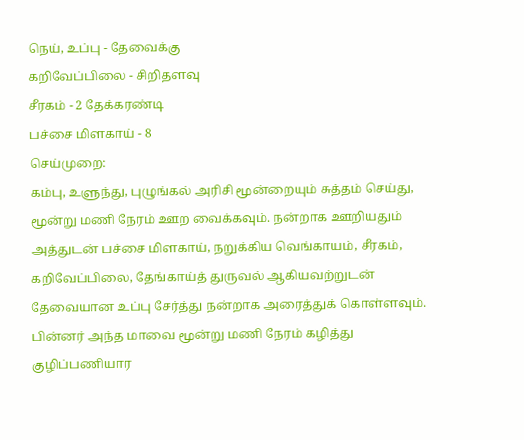நெய், உப்பு - தேவைக்கு
கறிவேப்பிலை - சிறிதளவு
சீரகம் - 2 தேக்கரண்டி
பச்சை மிளகாய் - 8
செய்முறை:
கம்பு, உளுந்து, புழுங்கல் அரிசி மூன்றையும் சுத்தம் செய்து, மூன்று மணி நேரம் ஊற வைக்கவும். நன்றாக ஊறியதும் அத்துடன் பச்சை மிளகாய், நறுக்கிய வெங்காயம், சீரகம், கறிவேப்பிலை, தேங்காய்த் துருவல் ஆகியவற்றுடன் தேவையான உப்பு சேர்த்து நன்றாக அரைத்துக் கொள்ளவும்.
பின்னர் அந்த மாவை மூன்று மணி நேரம் கழித்து குழிப்பணியார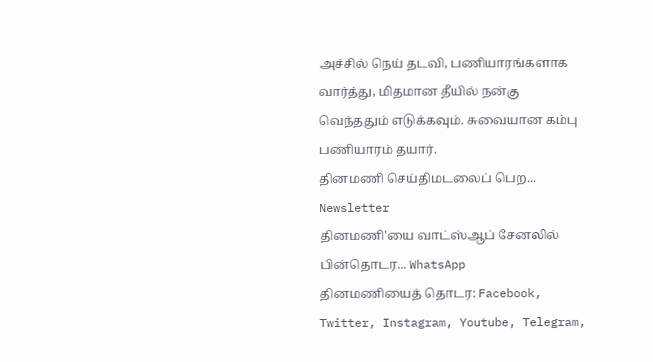அச்சில் நெய் தடவி, பணியாரங்களாக வார்த்து, மிதமான தீயில் நன்கு வெந்ததும் எடுக்கவும். சுவையான கம்பு பணியாரம் தயார்.
தினமணி செய்திமடலைப் பெற... Newsletter
தினமணி'யை வாட்ஸ்ஆப் சேனலில் பின்தொடர... WhatsApp
தினமணியைத் தொடர: Facebook, Twitter, Instagram, Youtube, Telegram,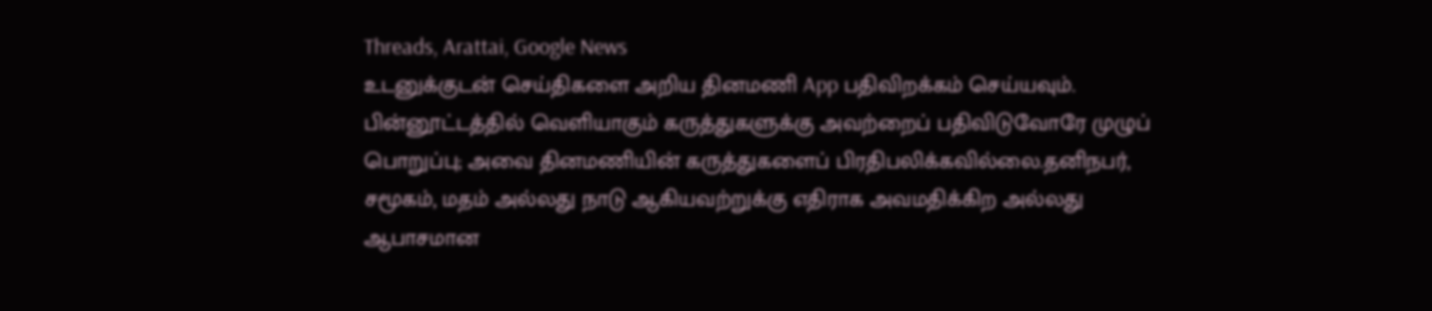Threads, Arattai, Google News
உடனுக்குடன் செய்திகளை அறிய தினமணி App பதிவிறக்கம் செய்யவும்.
பின்னூட்டத்தில் வெளியாகும் கருத்துகளுக்கு அவற்றைப் பதிவிடுவோரே முழுப் பொறுப்பு; அவை தினமணியின் கருத்துகளைப் பிரதிபலிக்கவில்லை.தனிநபர், சமூகம், மதம் அல்லது நாடு ஆகியவற்றுக்கு எதிராக அவமதிக்கிற அல்லது ஆபாசமான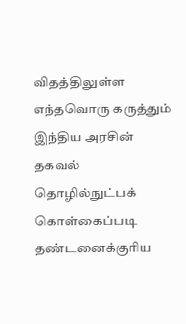விதத்திலுள்ள எந்தவொரு கருத்தும் இந்திய அரசின் தகவல் தொழில்நுட்பக் கொள்கைப்படி தண்டனைக்குரிய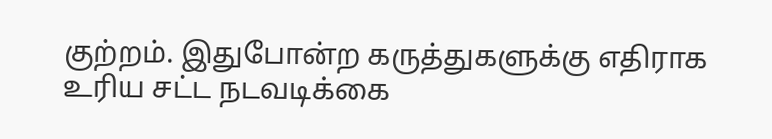குற்றம். இதுபோன்ற கருத்துகளுக்கு எதிராக உரிய சட்ட நடவடிக்கை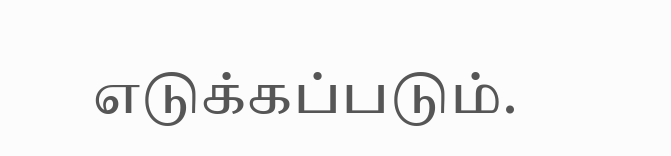எடுக்கப்படும்.